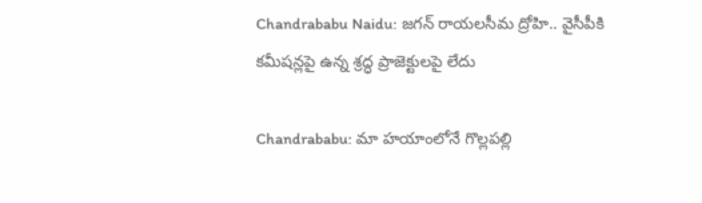Chandrababu Naidu: జగన్ రాయలసీమ ద్రోహి.. వైసీపీకి కమీషన్లపై ఉన్న శ్రద్ధ ప్రాజెక్టులపై లేదు

Chandrababu: మా హయాంలోనే గొల్లపల్లి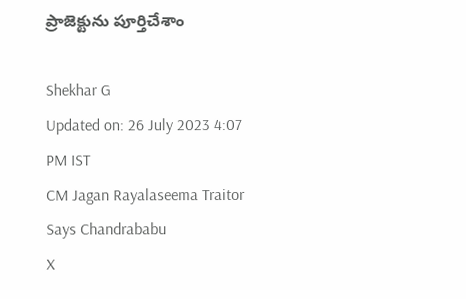ప్రాజెక్టును పూర్తిచేశాం

Shekhar G
Updated on: 26 July 2023 4:07 PM IST
CM Jagan Rayalaseema Traitor Says Chandrababu
X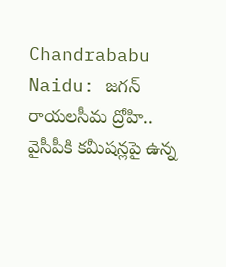Chandrababu Naidu: జగన్ రాయలసీమ ద్రోహి.. వైసీపీకి కమీషన్లపై ఉన్న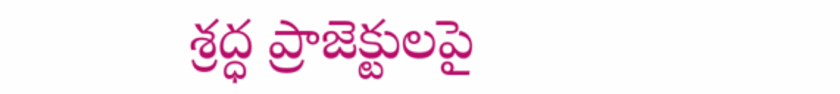శ్రద్ధ ప్రాజెక్టులపై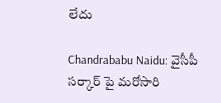లేదు

Chandrababu Naidu: వైసీపీ సర్కార్ పై మరోసారి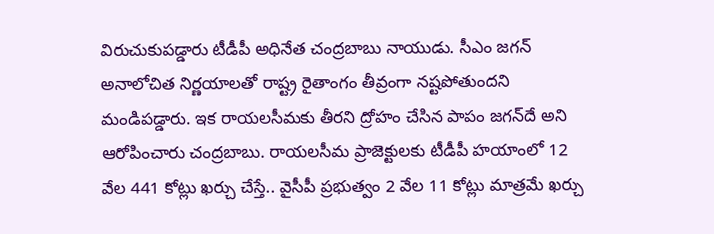విరుచుకుపడ్డారు టీడీపీ అధినేత చంద్రబాబు నాయుడు. సీఎం జగన్ అనాలోచిత నిర్ణయాలతో రాష్ట్ర రైతాంగం తీవ్రంగా నష్టపోతుందని మండిపడ్డారు. ఇక రాయలసీమకు తీరని ద్రోహం చేసిన పాపం జగన్‌దే అని ఆరోపించారు చంద్రబాబు. రాయలసీమ ప్రాజెక్టులకు టీడీపీ హయాంలో 12 వేల 441 కోట్లు ఖర్చు చేస్తే.. వైసీపీ ప్రభుత్వం 2 వేల 11 కోట్లు మాత్రమే ఖర్చు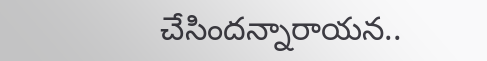చేసిందన్నారాయన..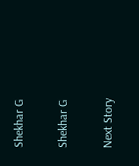Shekhar G

Shekhar G

Next Story